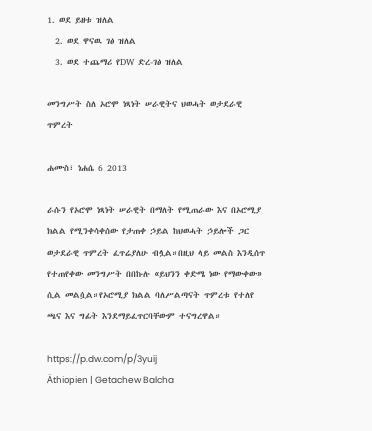1. ወደ ይዘቱ ዝለል
  2. ወደ ዋናዉ ገፅ ዝለል
  3. ወደ ተጨማሪ የDW ድረ-ገፅ ዝለል

መንግሥት ስለ ኦሮሞ ነጻነት ሠራዊትና ህወሓት ወታደራዊ ጥምረት

ሐሙስ፣ ነሐሴ 6 2013

ራሱን የኦሮሞ ነጻነት ሠራዊት በማለት የሚጠራው እና በኦሮሚያ ክልል የሚንቀሳቀሰው የታጠቀ ኃይል ከህወሓት ኃይሎች ጋር ወታደራዊ ጥምረት ፈጥሬያለሁ ብሏል።በዚህ ላይ መልስ እንዲሰጥ የተጠየቀው መንግሥት በበኩሉ «ይህንን ቀድሜ ነው የማውቀው» ሲል መልሷል።የኦሮሚያ ክልል ባለሥልጣናት ጥምረቱ የተለየ ጫና እና ግፊት እንደማይፈጥርባቸውም ተናግረዋል።

https://p.dw.com/p/3yuij
Äthiopien | Getachew Balcha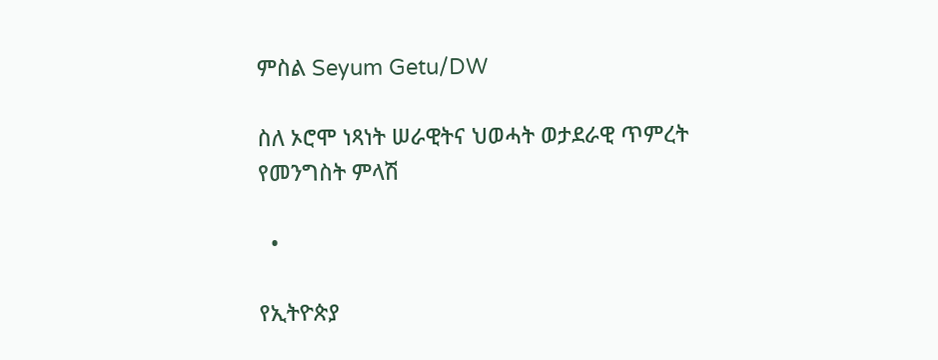ምስል Seyum Getu/DW

ስለ ኦሮሞ ነጻነት ሠራዊትና ህወሓት ወታደራዊ ጥምረት የመንግስት ምላሽ

  •

የኢትዮጵያ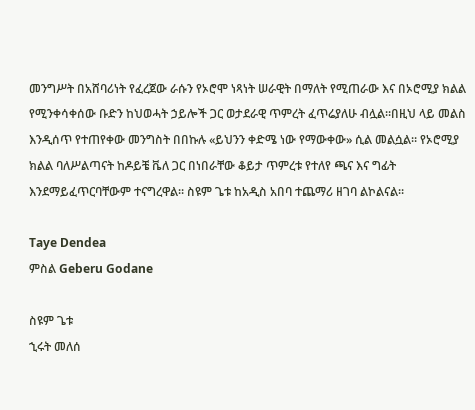መንግሥት በአሸባሪነት የፈረጀው ራሱን የኦሮሞ ነጻነት ሠራዊት በማለት የሚጠራው እና በኦሮሚያ ክልል የሚንቀሳቀሰው ቡድን ከህወሓት ኃይሎች ጋር ወታደራዊ ጥምረት ፈጥሬያለሁ ብሏል።በዚህ ላይ መልስ እንዲሰጥ የተጠየቀው መንግስት በበኩሉ «ይህንን ቀድሜ ነው የማውቀው» ሲል መልሷል። የኦሮሚያ ክልል ባለሥልጣናት ከዶይቼ ቬለ ጋር በነበራቸው ቆይታ ጥምረቱ የተለየ ጫና እና ግፊት እንደማይፈጥርባቸውም ተናግረዋል። ስዩም ጌቱ ከአዲስ አበባ ተጨማሪ ዘገባ ልኮልናል።

Taye Dendea
ምስል Geberu Godane

ስዩም ጌቱ
ኂሩት መለሰ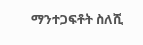ማንተጋፍቶት ስለሺ